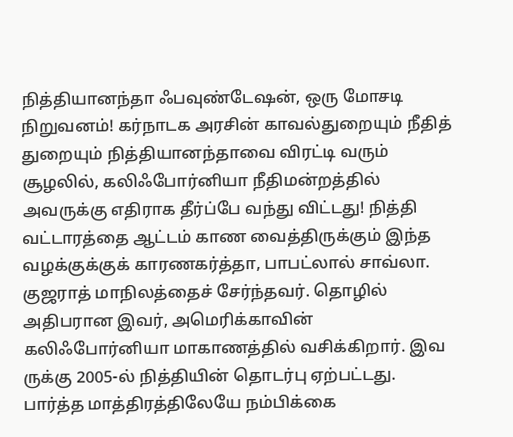நித்தியானந்தா ஃபவுண்டேஷன், ஒரு மோசடி நிறுவனம்! கர்நாடக அரசின் காவல்துறையும் நீதித் துறையும் நித்தியானந்தாவை விரட்டி வரும் சூழலில், கலிஃபோர்னியா நீதிமன்றத்தில் அவருக்கு எதிராக தீர்ப்பே வந்து விட்டது! நித்தி வட்டாரத்தை ஆட்டம் காண வைத்திருக்கும் இந்த வழக்குக்குக் காரணகர்த்தா, பாபட்லால் சாவ்லா. குஜராத் மாநிலத்தைச் சேர்ந்தவர். தொழில் அதிபரான இவர், அமெரிக்காவின் கலிஃபோர்னியா மாகாணத்தில் வசிக்கிறார். இவ ருக்கு 2005-ல் நித்தியின் தொடர்பு ஏற்பட்டது. பார்த்த மாத்திரத்திலேயே நம்பிக்கை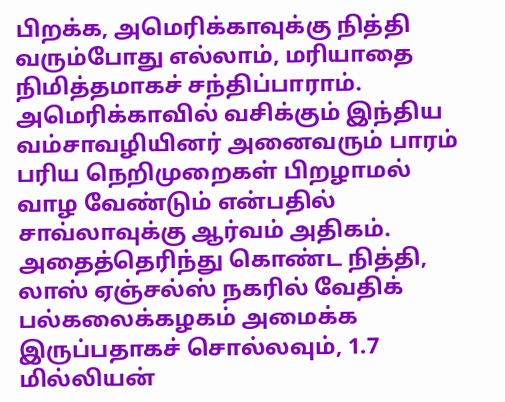பிறக்க, அமெரிக்காவுக்கு நித்தி வரும்போது எல்லாம், மரியாதை நிமித்தமாகச் சந்திப்பாராம். அமெரிக்காவில் வசிக்கும் இந்திய வம்சாவழியினர் அனைவரும் பாரம் பரிய நெறிமுறைகள் பிறழாமல் வாழ வேண்டும் என்பதில் சாவ்லாவுக்கு ஆர்வம் அதிகம். அதைத்தெரிந்து கொண்ட நித்தி, லாஸ் ஏஞ்சல்ஸ் நகரில் வேதிக் பல்கலைக்கழகம் அமைக்க இருப்பதாகச் சொல்லவும், 1.7 மில்லியன்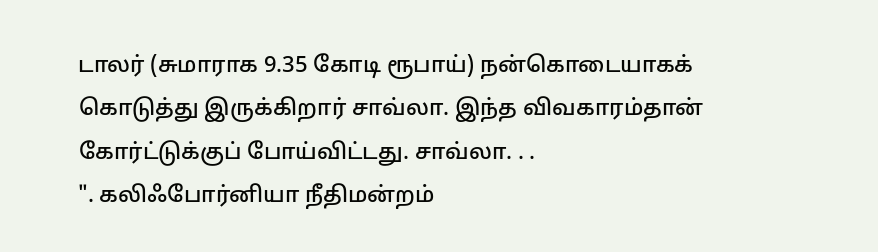டாலர் (சுமாராக 9.35 கோடி ரூபாய்) நன்கொடையாகக் கொடுத்து இருக்கிறார் சாவ்லா. இந்த விவகாரம்தான் கோர்ட்டுக்குப் போய்விட்டது. சாவ்லா. . .
". கலிஃபோர்னியா நீதிமன்றம்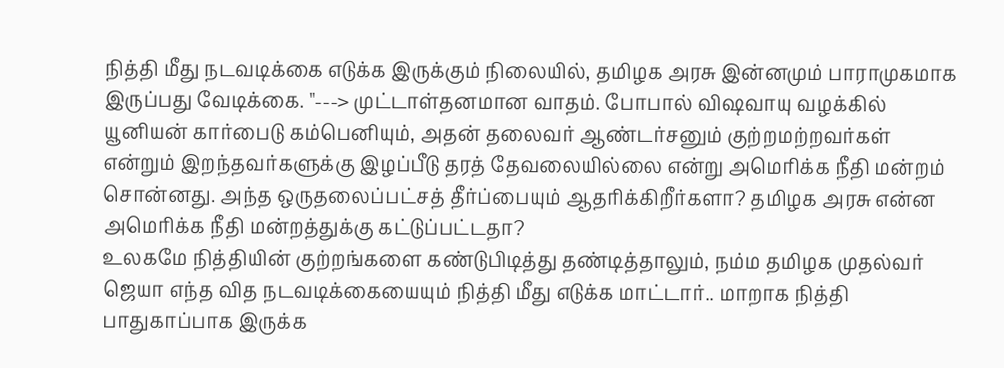நித்தி மீது நடவடிக்கை எடுக்க இருக்கும் நிலையில், தமிழக அரசு இன்னமும் பாராமுகமாக இருப்பது வேடிக்கை. "---> முட்டாள்தனமான வாதம். போபால் விஷவாயு வழக்கில் யூனியன் கார்பைடு கம்பெனியும், அதன் தலைவர் ஆண்டர்சனும் குற்றமற்றவர்கள் என்றும் இறந்தவர்களுக்கு இழப்பீடு தரத் தேவலையில்லை என்று அமெரிக்க நீதி மன்றம் சொன்னது. அந்த ஒருதலைப்பட்சத் தீர்ப்பையும் ஆதரிக்கிறீர்களா? தமிழக அரசு என்ன அமெரிக்க நீதி மன்றத்துக்கு கட்டுப்பட்டதா?
உலகமே நித்தியின் குற்றங்களை கண்டுபிடித்து தண்டித்தாலும், நம்ம தமிழக முதல்வர் ஜெயா எந்த வித நடவடிக்கையையும் நித்தி மீது எடுக்க மாட்டார்.. மாறாக நித்தி பாதுகாப்பாக இருக்க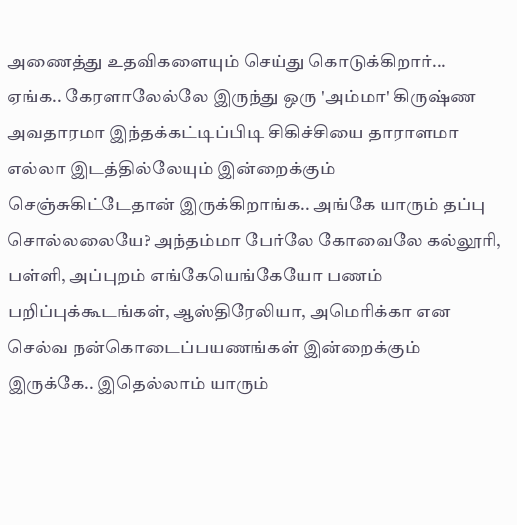அணைத்து உதவிகளையும் செய்து கொடுக்கிறார்...
ஏங்க.. கேரளாலேல்லே இருந்து ஒரு 'அம்மா' கிருஷ்ண அவதாரமா இந்தக்கட்டிப்பிடி சிகிச்சியை தாராளமா எல்லா இடத்தில்லேயும் இன்றைக்கும் செஞ்சுகிட்டேதான் இருக்கிறாங்க.. அங்கே யாரும் தப்பு சொல்லலையே? அந்தம்மா பேர்லே கோவைலே கல்லூரி, பள்ளி, அப்புறம் எங்கேயெங்கேயோ பணம் பறிப்புக்கூடங்கள், ஆஸ்திரேலியா, அமெரிக்கா என செல்வ நன்கொடைப்பயணங்கள் இன்றைக்கும் இருக்கே.. இதெல்லாம் யாரும்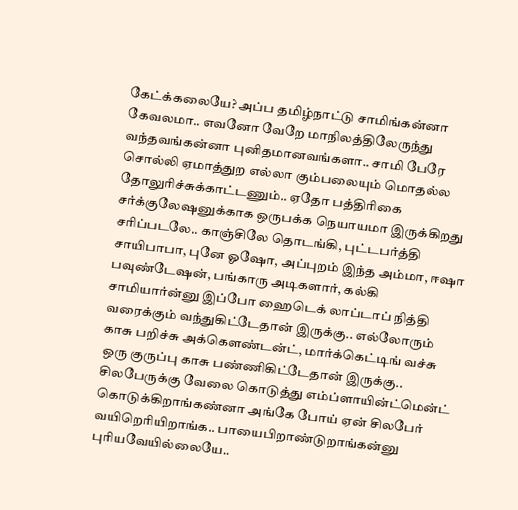கேட்க்கலையே? அப்ப தமிழ்நாட்டு சாமிங்கன்னா கேவலமா.. எவனோ வேறே மாநிலத்திலேருந்து வந்தவங்கன்னா புனிதமானவங்களா.. சாமி பேரே சொல்லி ஏமாத்துற எல்லா கும்பலையும் மொதல்ல தோலுரிச்சுக்காட்டணும்.. ஏதோ பத்திரிகை சர்க்குலேஷனுக்காக ஒருபக்க நெயாயமா இருக்கிறது சரிப்படலே.. காஞ்சிலே தொடங்கி, புட்டபர்த்தி சாயிபாபா, புனே ஓஷோ, அப்புறம் இந்த அம்மா, ஈஷா பவுண்டேஷன், பங்காரு அடிகளார், கல்கி சாமியார்ன்னு இப்போ ஹைடெக் லாப்டாப் நித்தி வரைக்கும் வந்துகிட்டேதான் இருக்கு.. எல்லோரும் காசு பறிச்சு அக்கௌண்டன்ட், மார்க்கெட்டிங் வச்சு ஒரு குருப்பு காசு பண்ணிகிட்டேதான் இருக்கு.. சிலபேருக்கு வேலை கொடுத்து எம்ப்ளாயின்ட்மென்ட் கொடுக்கிறாங்கண்னா அங்கே போய் ஏன் சிலபேர் வயிறெரியிறாங்க.. பாயைபிறாண்டுறாங்கன்னு புரியவேயில்லையே..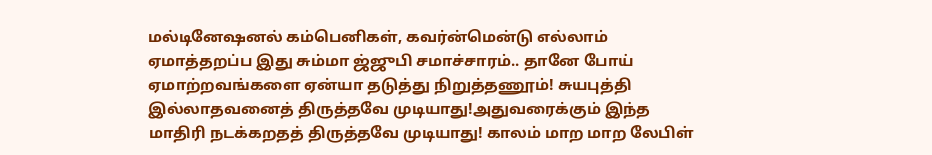மல்டினேஷனல் கம்பெனிகள், கவர்ன்மென்டு எல்லாம் ஏமாத்தறப்ப இது சும்மா ஜ்ஜுபி சமாச்சாரம்.. தானே போய் ஏமாற்றவங்களை ஏன்யா தடுத்து நிறுத்தணூம்! சுயபுத்தி இல்லாதவனைத் திருத்தவே முடியாது!அதுவரைக்கும் இந்த மாதிரி நடக்கறதத் திருத்தவே முடியாது! காலம் மாற மாற லேபிள்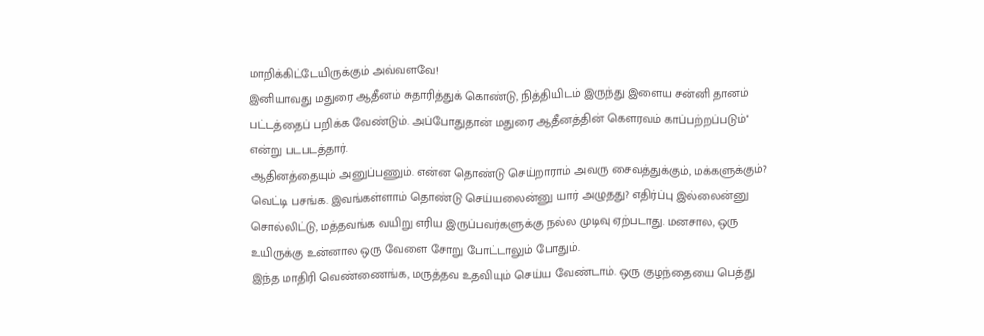மாறிக்கிட்டேயிருக்கும் அவ்வளவே!
இனியாவது மதுரை ஆதீனம் சுதாரித்துக் கொண்டு, நித்தியிடம் இருந்து இளைய சன்னி தானம் பட்டத்தைப் பறிக்க வேண்டும். அப்போதுதான் மதுரை ஆதீனத்தின் கௌரவம் காப்பற்றப்படும்'' என்று படபடத்தார்.
ஆதினத்தையும் அனுப்பணும். என்ன தொண்டு செய்றாராம் அவரு சைவத்துக்கும், மக்களுக்கும்? வெட்டி பசங்க. இவங்கள்ளாம் தொண்டு செய்யலைன்னு யார் அழுதது? எதிர்ப்பு இல்லைன்னு சொல்லிட்டு, மத்தவங்க வயிறு எரிய இருப்பவர்களுக்கு நல்ல முடிவு ஏற்படாது. மனசால, ஒரு உயிருக்கு உன்னால ஒரு வேளை சோறு போட்டாலும் போதும்.
இந்த மாதிரி வெண்ணைங்க, மருத்தவ உதவியும் செய்ய வேண்டாம். ஒரு குழந்தையை பெத்து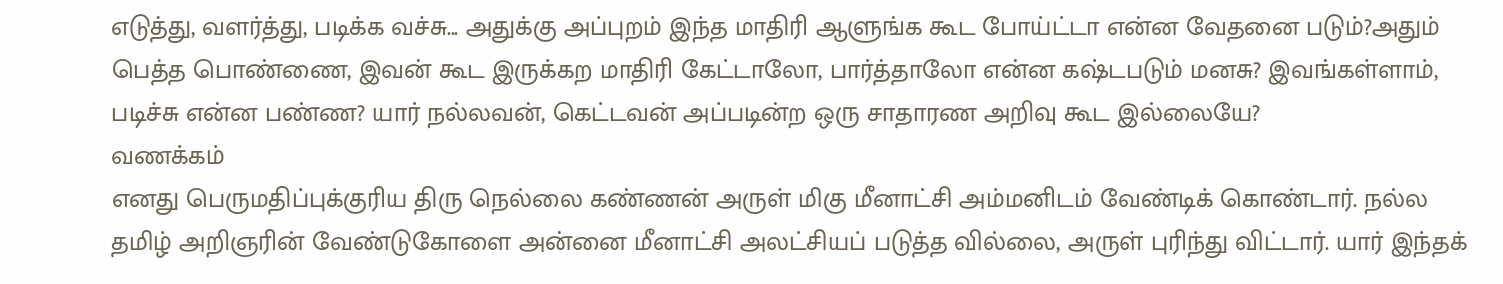எடுத்து, வளர்த்து, படிக்க வச்சு... அதுக்கு அப்புறம் இந்த மாதிரி ஆளுங்க கூட போய்ட்டா என்ன வேதனை படும்?அதும் பெத்த பொண்ணை, இவன் கூட இருக்கற மாதிரி கேட்டாலோ, பார்த்தாலோ என்ன கஷ்டபடும் மனசு? இவங்கள்ளாம், படிச்சு என்ன பண்ண? யார் நல்லவன், கெட்டவன் அப்படின்ற ஒரு சாதாரண அறிவு கூட இல்லையே?
வணக்கம்
எனது பெருமதிப்புக்குரிய திரு நெல்லை கண்ணன் அருள் மிகு மீனாட்சி அம்மனிடம் வேண்டிக் கொண்டார். நல்ல தமிழ் அறிஞரின் வேண்டுகோளை அன்னை மீனாட்சி அலட்சியப் படுத்த வில்லை, அருள் புரிந்து விட்டார். யார் இந்தக்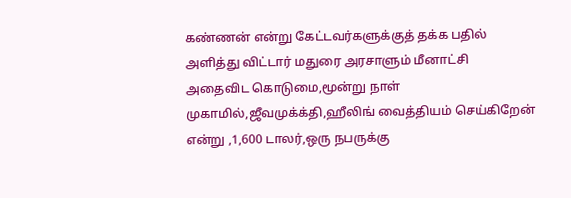கண்ணன் என்று கேட்டவர்களுக்குத் தக்க பதில் அளித்து விட்டார் மதுரை அரசாளும் மீனாட்சி
அதைவிட கொடுமை,மூன்று நாள் முகாமில்,ஜீவமுக்க்தி,ஹீலிங் வைத்தியம் செய்கிறேன் என்று ,1,600 டாலர்,ஒரு நபருக்கு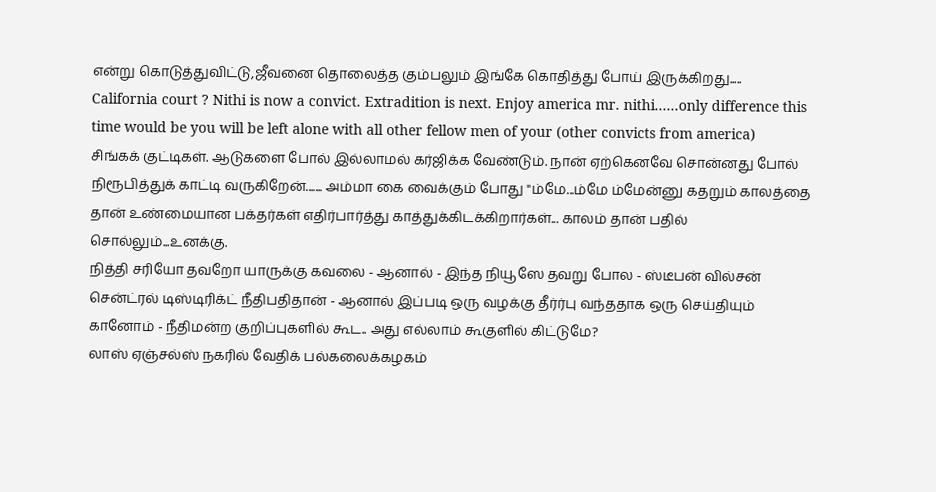என்று கொடுத்துவிட்டு,ஜீவனை தொலைத்த கும்பலும் இங்கே கொதித்து போய் இருக்கிறது.....
California court ? Nithi is now a convict. Extradition is next. Enjoy america mr. nithi......only difference this time would be you will be left alone with all other fellow men of your (other convicts from america)
சிங்கக் குட்டிகள். ஆடுகளை போல் இல்லாமல் கர்ஜிக்க வேண்டும். நான் ஏற்கெனவே சொன்னது போல் நிரூபித்துக் காட்டி வருகிறேன்....... அம்மா கை வைக்கும் போது "ம்மே...ம்மே ம்மேன்னு கதறும் காலத்தை தான் உண்மையான பக்தர்கள் எதிர்பார்த்து காத்துக்கிடக்கிறார்கள்... காலம் தான் பதில் சொல்லும்...உனக்கு.
நித்தி சரியோ தவறோ யாருக்கு கவலை - ஆனால் - இந்த நியூஸே தவறு போல - ஸ்டீபன் வில்சன் சென்ட்ரல் டிஸ்டிரிக்ட் நீதிபதிதான் - ஆனால் இப்படி ஒரு வழக்கு தீர்ர்பு வந்ததாக ஒரு செய்தியும் கானோம் - நீதிமன்ற குறிப்புகளில் கூட.. அது எல்லாம் கூகுளில் கிட்டுமே?
லாஸ் ஏஞ்சல்ஸ் நகரில் வேதிக் பல்கலைக்கழகம்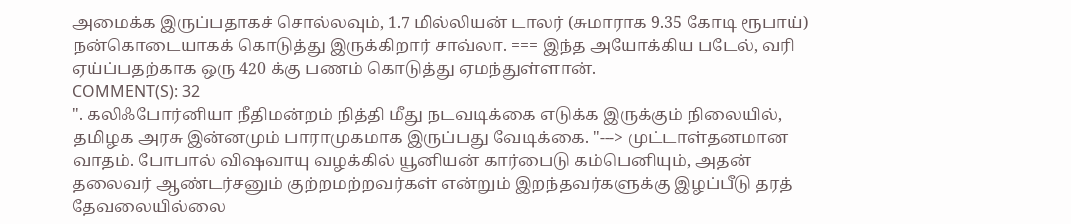அமைக்க இருப்பதாகச் சொல்லவும், 1.7 மில்லியன் டாலர் (சுமாராக 9.35 கோடி ரூபாய்) நன்கொடையாகக் கொடுத்து இருக்கிறார் சாவ்லா. === இந்த அயோக்கிய படேல், வரி ஏய்ப்பதற்காக ஒரு 420 க்கு பணம் கொடுத்து ஏமந்துள்ளான்.
COMMENT(S): 32
". கலிஃபோர்னியா நீதிமன்றம் நித்தி மீது நடவடிக்கை எடுக்க இருக்கும் நிலையில், தமிழக அரசு இன்னமும் பாராமுகமாக இருப்பது வேடிக்கை. "---> முட்டாள்தனமான வாதம். போபால் விஷவாயு வழக்கில் யூனியன் கார்பைடு கம்பெனியும், அதன் தலைவர் ஆண்டர்சனும் குற்றமற்றவர்கள் என்றும் இறந்தவர்களுக்கு இழப்பீடு தரத் தேவலையில்லை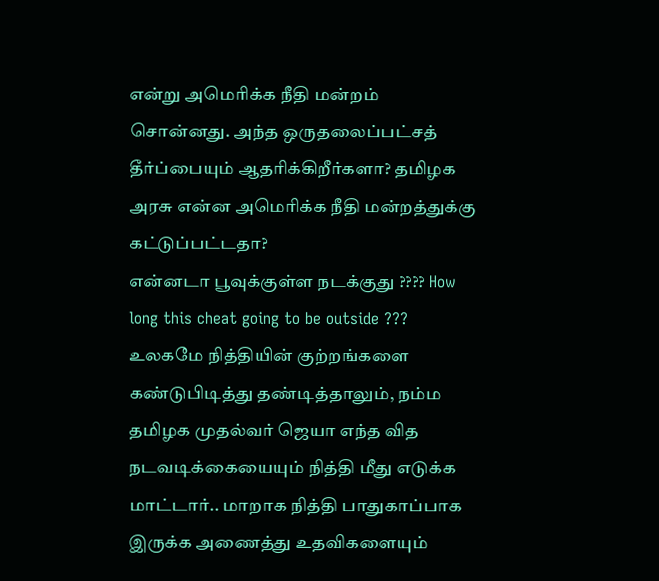என்று அமெரிக்க நீதி மன்றம் சொன்னது. அந்த ஒருதலைப்பட்சத் தீர்ப்பையும் ஆதரிக்கிறீர்களா? தமிழக அரசு என்ன அமெரிக்க நீதி மன்றத்துக்கு கட்டுப்பட்டதா?
என்னடா பூவுக்குள்ள நடக்குது ???? How long this cheat going to be outside ???
உலகமே நித்தியின் குற்றங்களை கண்டுபிடித்து தண்டித்தாலும், நம்ம தமிழக முதல்வர் ஜெயா எந்த வித நடவடிக்கையையும் நித்தி மீது எடுக்க மாட்டார்.. மாறாக நித்தி பாதுகாப்பாக இருக்க அணைத்து உதவிகளையும்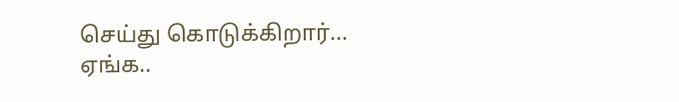செய்து கொடுக்கிறார்...
ஏங்க..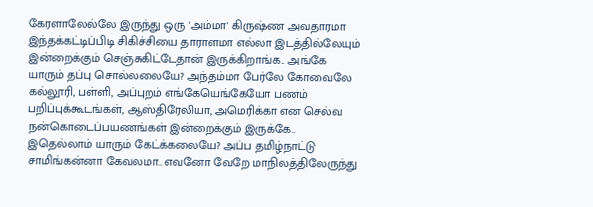கேரளாலேல்லே இருந்து ஒரு 'அம்மா' கிருஷ்ண அவதாரமா இந்தக்கட்டிப்பிடி சிகிச்சியை தாராளமா எல்லா இடத்தில்லேயும் இன்றைக்கும் செஞ்சுகிட்டேதான் இருக்கிறாங்க.. அங்கே யாரும் தப்பு சொல்லலையே? அந்தம்மா பேர்லே கோவைலே கல்லூரி, பள்ளி, அப்புறம் எங்கேயெங்கேயோ பணம் பறிப்புக்கூடங்கள், ஆஸ்திரேலியா, அமெரிக்கா என செல்வ நன்கொடைப்பயணங்கள் இன்றைக்கும் இருக்கே.. இதெல்லாம் யாரும் கேட்க்கலையே? அப்ப தமிழ்நாட்டு சாமிங்கன்னா கேவலமா.. எவனோ வேறே மாநிலத்திலேருந்து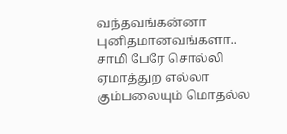வந்தவங்கன்னா புனிதமானவங்களா.. சாமி பேரே சொல்லி ஏமாத்துற எல்லா கும்பலையும் மொதல்ல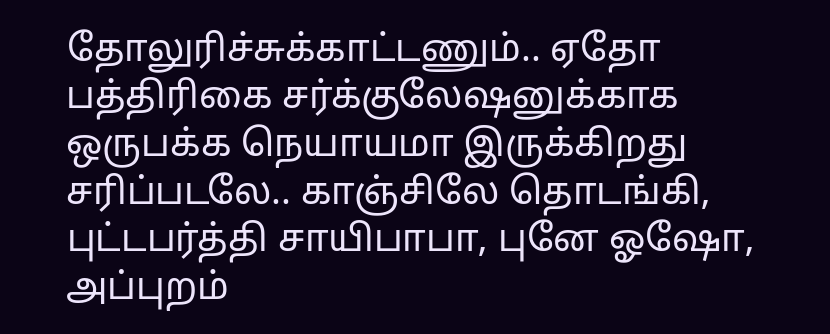தோலுரிச்சுக்காட்டணும்.. ஏதோ பத்திரிகை சர்க்குலேஷனுக்காக ஒருபக்க நெயாயமா இருக்கிறது சரிப்படலே.. காஞ்சிலே தொடங்கி, புட்டபர்த்தி சாயிபாபா, புனே ஓஷோ, அப்புறம்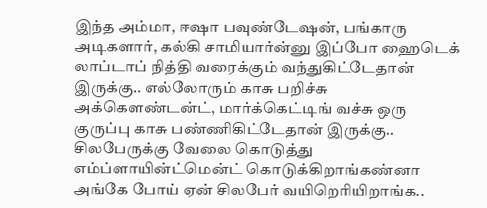இந்த அம்மா, ஈஷா பவுண்டேஷன், பங்காரு அடிகளார், கல்கி சாமியார்ன்னு இப்போ ஹைடெக் லாப்டாப் நித்தி வரைக்கும் வந்துகிட்டேதான் இருக்கு.. எல்லோரும் காசு பறிச்சு அக்கௌண்டன்ட், மார்க்கெட்டிங் வச்சு ஒரு குருப்பு காசு பண்ணிகிட்டேதான் இருக்கு.. சிலபேருக்கு வேலை கொடுத்து எம்ப்ளாயின்ட்மென்ட் கொடுக்கிறாங்கண்னா அங்கே போய் ஏன் சிலபேர் வயிறெரியிறாங்க..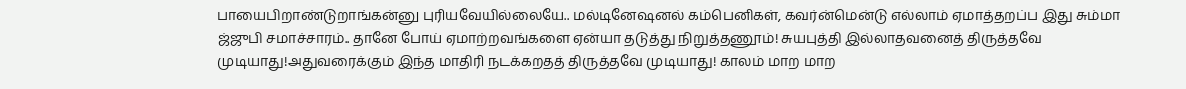பாயைபிறாண்டுறாங்கன்னு புரியவேயில்லையே.. மல்டினேஷனல் கம்பெனிகள், கவர்ன்மென்டு எல்லாம் ஏமாத்தறப்ப இது சும்மா ஜ்ஜுபி சமாச்சாரம்.. தானே போய் ஏமாற்றவங்களை ஏன்யா தடுத்து நிறுத்தணூம்! சுயபுத்தி இல்லாதவனைத் திருத்தவே முடியாது!அதுவரைக்கும் இந்த மாதிரி நடக்கறதத் திருத்தவே முடியாது! காலம் மாற மாற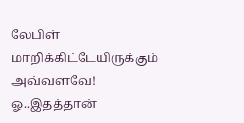லேபிள் மாறிக்கிட்டேயிருக்கும் அவ்வளவே!
ஓ..இதத்தான்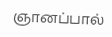ஞானப்பால்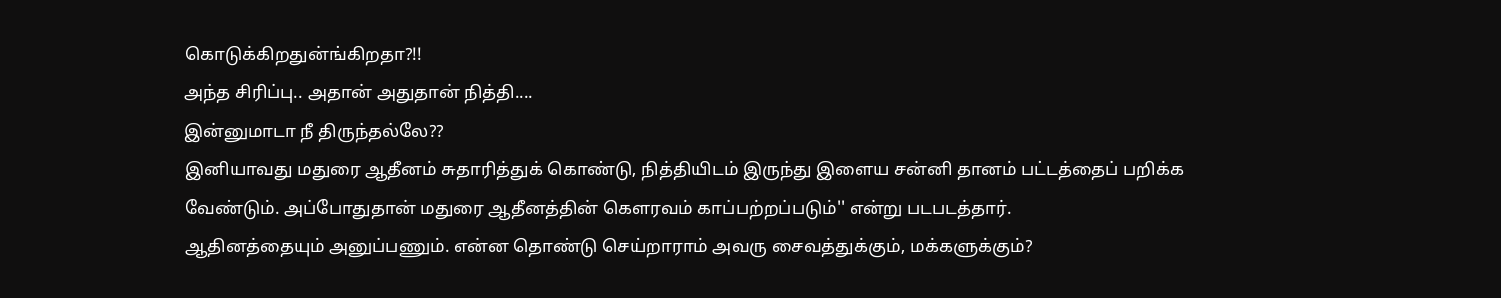கொடுக்கிறதுன்ங்கிறதா?!!
அந்த சிரிப்பு.. அதான் அதுதான் நித்தி....
இன்னுமாடா நீ திருந்தல்லே??
இனியாவது மதுரை ஆதீனம் சுதாரித்துக் கொண்டு, நித்தியிடம் இருந்து இளைய சன்னி தானம் பட்டத்தைப் பறிக்க வேண்டும். அப்போதுதான் மதுரை ஆதீனத்தின் கௌரவம் காப்பற்றப்படும்'' என்று படபடத்தார்.
ஆதினத்தையும் அனுப்பணும். என்ன தொண்டு செய்றாராம் அவரு சைவத்துக்கும், மக்களுக்கும்?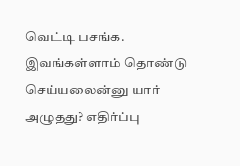வெட்டி பசங்க. இவங்கள்ளாம் தொண்டு செய்யலைன்னு யார் அழுதது? எதிர்ப்பு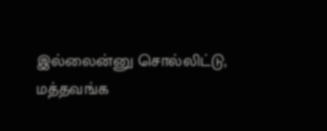இல்லைன்னு சொல்லிட்டு, மத்தவங்க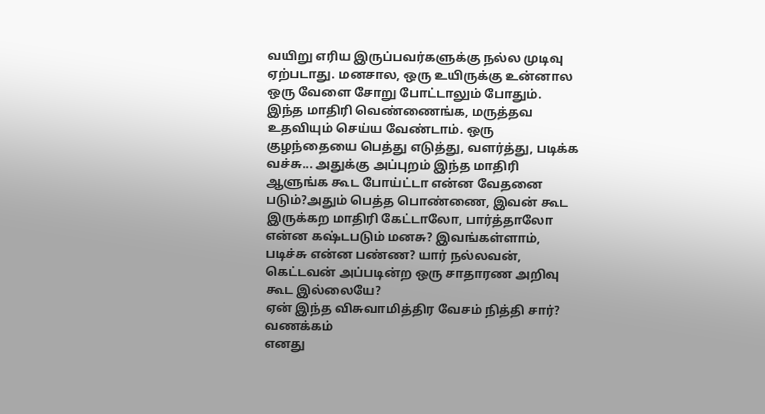வயிறு எரிய இருப்பவர்களுக்கு நல்ல முடிவு ஏற்படாது. மனசால, ஒரு உயிருக்கு உன்னால ஒரு வேளை சோறு போட்டாலும் போதும்.
இந்த மாதிரி வெண்ணைங்க, மருத்தவ உதவியும் செய்ய வேண்டாம். ஒரு குழந்தையை பெத்து எடுத்து, வளர்த்து, படிக்க வச்சு... அதுக்கு அப்புறம் இந்த மாதிரி ஆளுங்க கூட போய்ட்டா என்ன வேதனை படும்?அதும் பெத்த பொண்ணை, இவன் கூட இருக்கற மாதிரி கேட்டாலோ, பார்த்தாலோ என்ன கஷ்டபடும் மனசு? இவங்கள்ளாம், படிச்சு என்ன பண்ண? யார் நல்லவன், கெட்டவன் அப்படின்ற ஒரு சாதாரண அறிவு கூட இல்லையே?
ஏன் இந்த விசுவாமித்திர வேசம் நித்தி சார்?
வணக்கம்
எனது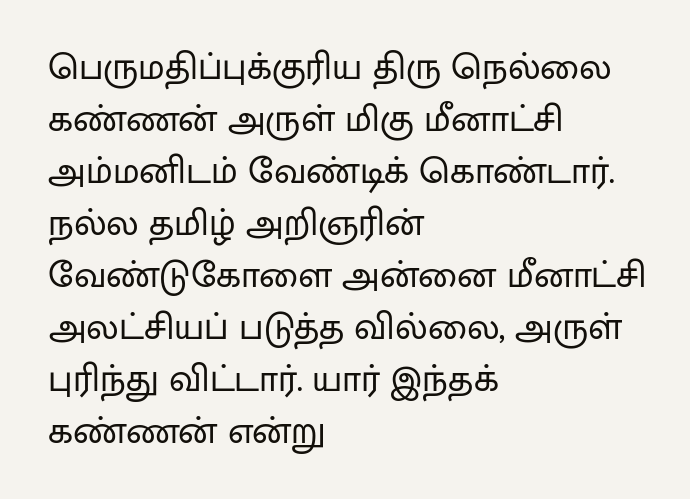பெருமதிப்புக்குரிய திரு நெல்லை கண்ணன் அருள் மிகு மீனாட்சி அம்மனிடம் வேண்டிக் கொண்டார். நல்ல தமிழ் அறிஞரின் வேண்டுகோளை அன்னை மீனாட்சி அலட்சியப் படுத்த வில்லை, அருள் புரிந்து விட்டார். யார் இந்தக் கண்ணன் என்று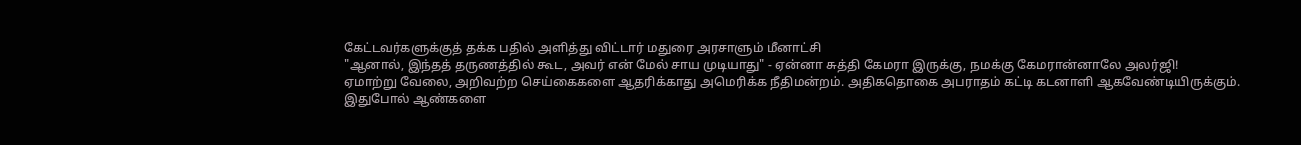கேட்டவர்களுக்குத் தக்க பதில் அளித்து விட்டார் மதுரை அரசாளும் மீனாட்சி
"ஆனால், இந்தத் தருணத்தில் கூட, அவர் என் மேல் சாய முடியாது" - ஏன்னா சுத்தி கேமரா இருக்கு, நமக்கு கேமரான்னாலே அலர்ஜி!
ஏமாற்று வேலை, அறிவற்ற செய்கைகளை ஆதரிக்காது அமெரிக்க நீதிமன்றம். அதிகதொகை அபராதம் கட்டி கடனாளி ஆகவேண்டியிருக்கும்.
இதுபோல் ஆண்களை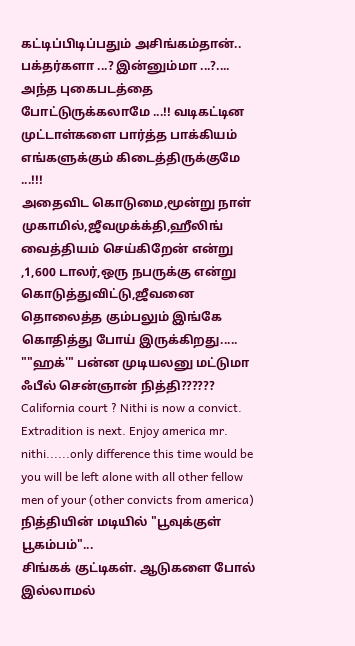கட்டிப்பிடிப்பதும் அசிங்கம்தான்..
பக்தர்களா ...? இன்னும்மா ...?.... அந்த புகைபடத்தை போட்டுருக்கலாமே ...!! வடிகட்டின முட்டாள்களை பார்த்த பாக்கியம் எங்களுக்கும் கிடைத்திருக்குமே ...!!!
அதைவிட கொடுமை,மூன்று நாள் முகாமில்,ஜீவமுக்க்தி,ஹீலிங் வைத்தியம் செய்கிறேன் என்று ,1,600 டாலர்,ஒரு நபருக்கு என்று கொடுத்துவிட்டு,ஜீவனை தொலைத்த கும்பலும் இங்கே கொதித்து போய் இருக்கிறது.....
""ஹக்'" பன்ன முடியலனு மட்டுமா ஃபீல் சென்ஞான் நித்தி??????
California court ? Nithi is now a convict. Extradition is next. Enjoy america mr. nithi......only difference this time would be you will be left alone with all other fellow men of your (other convicts from america)
நித்தியின் மடியில் "பூவுக்குள் பூகம்பம்"...
சிங்கக் குட்டிகள். ஆடுகளை போல் இல்லாமல்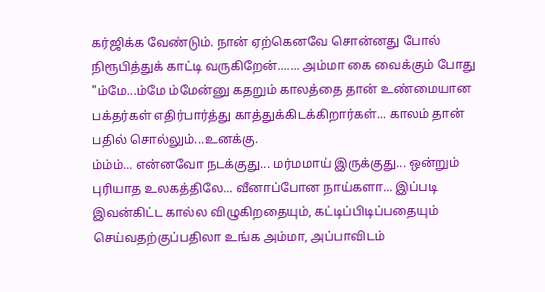கர்ஜிக்க வேண்டும். நான் ஏற்கெனவே சொன்னது போல் நிரூபித்துக் காட்டி வருகிறேன்....... அம்மா கை வைக்கும் போது "ம்மே...ம்மே ம்மேன்னு கதறும் காலத்தை தான் உண்மையான பக்தர்கள் எதிர்பார்த்து காத்துக்கிடக்கிறார்கள்... காலம் தான் பதில் சொல்லும்...உனக்கு.
ம்ம்ம்... என்னவோ நடக்குது... மர்மமாய் இருக்குது... ஒன்றும் புரியாத உலகத்திலே... வீனாப்போன நாய்களா... இப்படி இவன்கிட்ட கால்ல விழுகிறதையும், கட்டிப்பிடிப்பதையும் செய்வதற்குப்பதிலா உங்க அம்மா, அப்பாவிடம்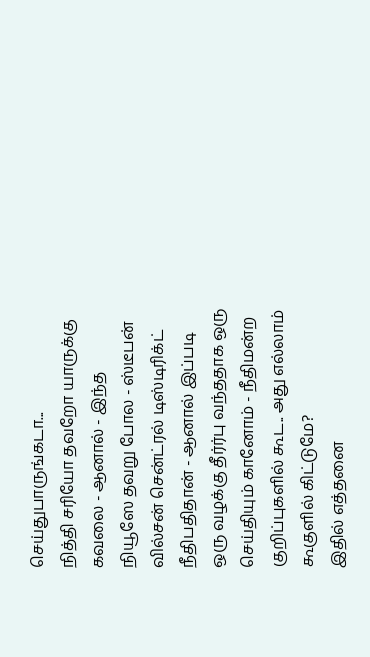செய்துபாருங்கடா...
நித்தி சரியோ தவறோ யாருக்கு கவலை - ஆனால் - இந்த நியூஸே தவறு போல - ஸ்டீபன் வில்சன் சென்ட்ரல் டிஸ்டிரிக்ட் நீதிபதிதான் - ஆனால் இப்படி ஒரு வழக்கு தீர்ர்பு வந்ததாக ஒரு செய்தியும் கானோம் - நீதிமன்ற குறிப்புகளில் கூட.. அது எல்லாம் கூகுளில் கிட்டுமே?
இதில் எத்தனை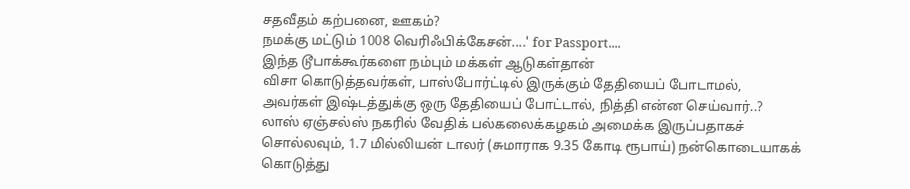சதவீதம் கற்பனை, ஊகம்?
நமக்கு மட்டும் 1008 வெரிஃபிக்கேசன்....' for Passport....
இந்த டூபாக்கூர்களை நம்பும் மக்கள் ஆடுகள்தான்
விசா கொடுத்தவர்கள், பாஸ்போர்ட்டில் இருக்கும் தேதியைப் போடாமல், அவர்கள் இஷ்டத்துக்கு ஒரு தேதியைப் போட்டால், நித்தி என்ன செய்வார்..?
லாஸ் ஏஞ்சல்ஸ் நகரில் வேதிக் பல்கலைக்கழகம் அமைக்க இருப்பதாகச் சொல்லவும், 1.7 மில்லியன் டாலர் (சுமாராக 9.35 கோடி ரூபாய்) நன்கொடையாகக் கொடுத்து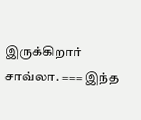இருக்கிறார் சாவ்லா. === இந்த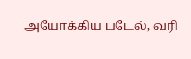அயோக்கிய படேல், வரி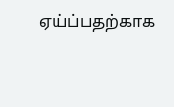ஏய்ப்பதற்காக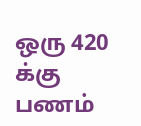ஒரு 420 க்கு பணம்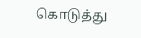கொடுத்து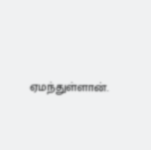ஏமந்துள்ளான்.